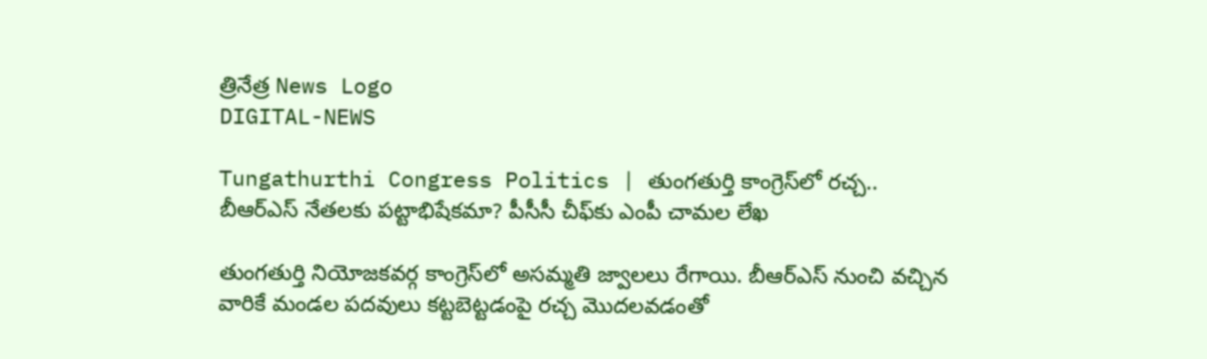త్రినేత్ర News Logo
DIGITAL-NEWS

Tungathurthi Congress Politics | తుంగతుర్తి కాంగ్రెస్‌లో రచ్చ.. బీఆర్ఎస్ నేతలకు పట్టాభిషేకమా? పీసీసీ చీఫ్‌కు ఎంపీ చామల లేఖ

తుంగతుర్తి నియోజకవర్గ కాంగ్రెస్‌లో అసమ్మతి జ్వాలలు రేగాయి. బీఆర్ఎస్ నుంచి వచ్చిన వారికే మండల పదవులు కట్టబెట్టడంపై రచ్చ మొదలవడంతో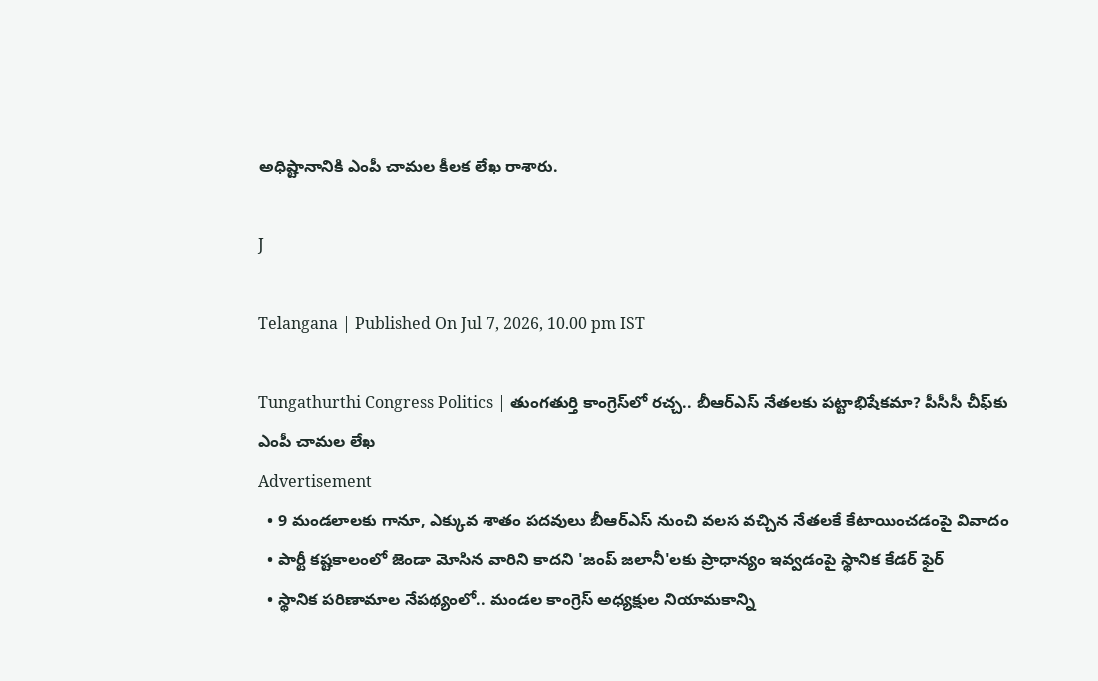అధిష్టానానికి ఎంపీ చామల కీలక లేఖ రాశారు.

J

Telangana | Published On Jul 7, 2026, 10.00 pm IST

Tungathurthi Congress Politics | తుంగతుర్తి కాంగ్రెస్‌లో రచ్చ.. బీఆర్ఎస్ నేతలకు పట్టాభిషేకమా? పీసీసీ చీఫ్‌కు ఎంపీ చామల లేఖ
Advertisement
  • 9 మండలాలకు గానూ, ఎక్కువ శాతం పదవులు బీఆర్ఎస్ నుంచి వలస వచ్చిన నేతలకే కేటాయించడంపై వివాదం
  • పార్టీ కష్టకాలంలో జెండా మోసిన వారిని కాదని 'జంప్ జలానీ'లకు ప్రాధాన్యం ఇవ్వడంపై స్థానిక కేడర్ ఫైర్
  • స్థానిక పరిణామాల నేపథ్యంలో.. మండల కాంగ్రెస్ అధ్యక్షుల నియామకాన్ని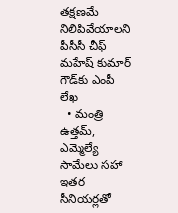తక్షణమే నిలిపివేయాలని పీసీసీ చీఫ్ మహేష్ కుమార్ గౌడ్‌కు ఎంపీ లేఖ
  • మంత్రి ఉత్తమ్, ఎమ్మెల్యే సామేలు సహా ఇతర సీనియర్లతో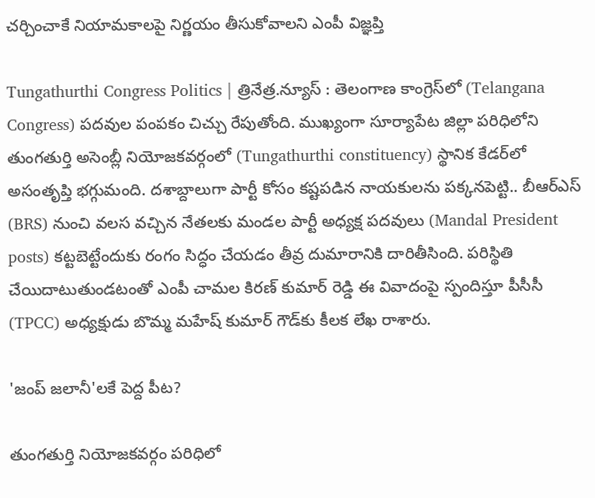చర్చించాకే నియామకాలపై నిర్ణయం తీసుకోవాలని ఎంపీ విజ్ఞప్తి

Tungathurthi Congress Politics | త్రినేత్ర.న్యూస్ : తెలంగాణ కాంగ్రెస్‌లో (Telangana Congress) పదవుల పంపకం చిచ్చు రేపుతోంది. ముఖ్యంగా సూర్యాపేట జిల్లా పరిధిలోని తుంగతుర్తి అసెంబ్లీ నియోజకవర్గంలో (Tungathurthi constituency) స్థానిక కేడర్‌లో అసంతృప్తి భగ్గుమంది. దశాబ్దాలుగా పార్టీ కోసం కష్టపడిన నాయకులను పక్కనపెట్టి.. బీఆర్ఎస్ (BRS) నుంచి వలస వచ్చిన నేతలకు మండల పార్టీ అధ్యక్ష పదవులు (Mandal President posts) కట్టబెట్టేందుకు రంగం సిద్ధం చేయడం తీవ్ర దుమారానికి దారితీసింది. పరిస్థితి చేయిదాటుతుండటంతో ఎంపీ చామల కిరణ్ కుమార్ రెడ్డి ఈ వివాదంపై స్పందిస్తూ పీసీసీ (TPCC) అధ్యక్షుడు బొమ్మ మహేష్ కుమార్ గౌడ్‌కు కీలక లేఖ రాశారు.

'జంప్ జలానీ'లకే పెద్ద పీట?

తుంగతుర్తి నియోజకవర్గం పరిధిలో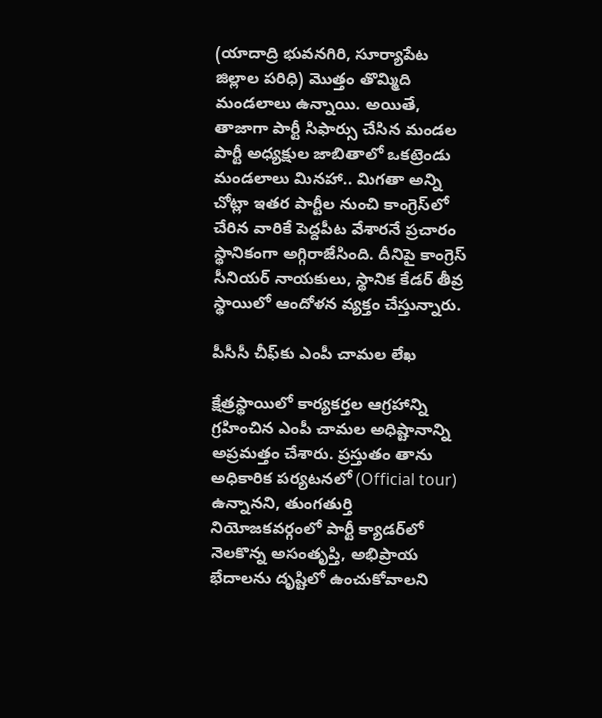(యాదాద్రి భువనగిరి, సూర్యాపేట జిల్లాల పరిధి) మొత్తం తొమ్మిది మండలాలు ఉన్నాయి. అయితే, తాజాగా పార్టీ సిఫార్సు చేసిన మండల పార్టీ అధ్యక్షుల జాబితాలో ఒకట్రెండు మండలాలు మినహా.. మిగతా అన్ని చోట్లా ఇతర పార్టీల నుంచి కాంగ్రెస్‌లో చేరిన వారికే పెద్దపీట వేశారనే ప్రచారం స్థానికంగా అగ్గిరాజేసింది. దీనిపై కాంగ్రెస్ సీనియర్ నాయకులు, స్థానిక కేడర్ తీవ్ర స్థాయిలో ఆందోళన వ్యక్తం చేస్తున్నారు.

పీసీసీ చీఫ్‌కు ఎంపీ చామల లేఖ

క్షేత్రస్థాయిలో కార్యకర్తల ఆగ్రహాన్ని గ్రహించిన ఎంపీ చామల అధిష్టానాన్ని అప్రమత్తం చేశారు. ప్రస్తుతం తాను అధికారిక పర్యటనలో (Official tour) ఉన్నానని, తుంగతుర్తి నియోజకవర్గంలో పార్టీ క్యాడర్‌లో నెలకొన్న అసంతృప్తి, అభిప్రాయ భేదాలను దృష్టిలో ఉంచుకోవాలని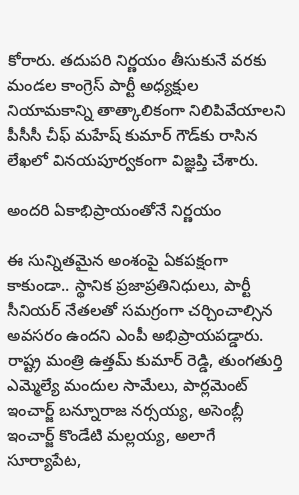కోరారు. తదుపరి నిర్ణయం తీసుకునే వరకు మండల కాంగ్రెస్ పార్టీ అధ్యక్షుల నియామకాన్ని తాత్కాలికంగా నిలిపివేయాలని పీసీసీ చీఫ్ మహేష్ కుమార్ గౌడ్‌కు రాసిన లేఖలో వినయపూర్వకంగా విజ్ఞప్తి చేశారు.

అందరి ఏకాభిప్రాయంతోనే నిర్ణయం

ఈ సున్నితమైన అంశంపై ఏకపక్షంగా కాకుండా.. స్థానిక ప్రజాప్రతినిధులు, పార్టీ సీనియర్ నేతలతో సమగ్రంగా చర్చించాల్సిన అవసరం ఉందని ఎంపీ అభిప్రాయపడ్డారు. రాష్ట్ర మంత్రి ఉత్తమ్ కుమార్ రెడ్డి, తుంగతుర్తి ఎమ్మెల్యే మందుల సామేలు, పార్లమెంట్ ఇంచార్జ్ బన్నూరాజ నర్సయ్య, అసెంబ్లీ ఇంచార్జ్ కొండేటి మల్లయ్య, అలాగే సూర్యాపేట,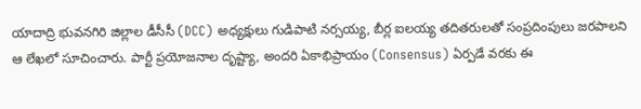యాదాద్రి భువనగిరి జిల్లాల డీసీసీ (DCC) అధ్యక్షులు గుడిపాటి నర్సయ్య, బీర్ల ఐలయ్య తదితరులతో సంప్రదింపులు జరపాలని ఆ లేఖలో సూచించారు. పార్టీ ప్రయోజనాల దృష్ట్యా, అందరి ఏకాభిప్రాయం (Consensus) ఏర్పడే వరకు ఈ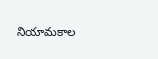నియామకాల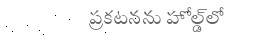ప్రకటనను హోల్డ్‌లో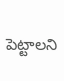పెట్టాలని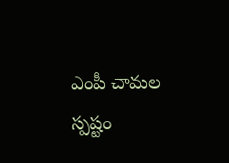ఎంపీ చామల స్పష్టం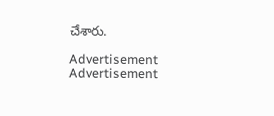చేశారు.

Advertisement
Advertisement